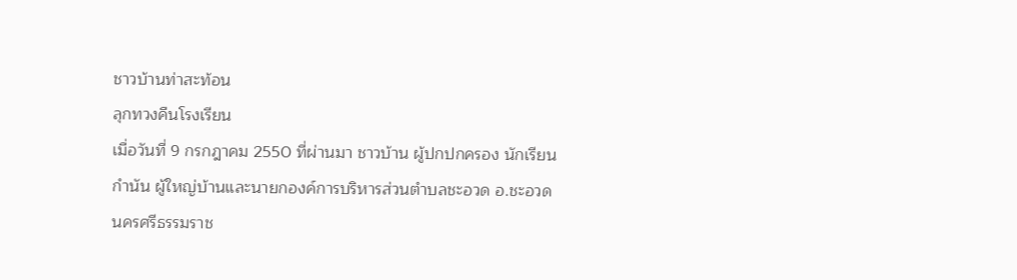ชาวบ้านท่าสะท้อน
ลุกทวงคืนโรงเรียน
เมื่อวันที่ 9 กรกฎาคม 2550 ที่ผ่านมา ชาวบ้าน ผู้ปกปกครอง นักเรียน
กำนัน ผู้ใหญ่บ้านและนายกองค์การบริหารส่วนตำบลชะอวด อ.ชะอวด
นครศรีธรรมราช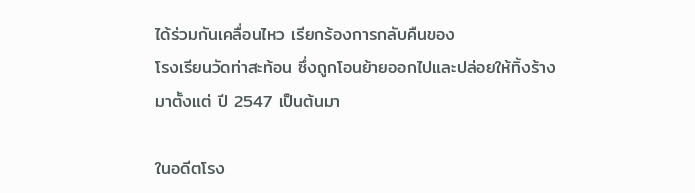ได้ร่วมกันเคลื่อนไหว เรียกร้องการกลับคืนของ
โรงเรียนวัดท่าสะท้อน ซึ่งถูกโอนย้ายออกไปและปล่อยให้ทิ้งร้าง
มาตั้งแต่ ปี 2547 เป็นต้นมา

ในอดีตโรง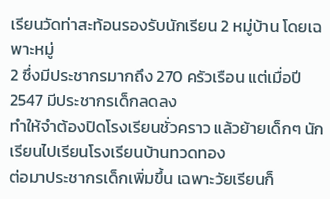เรียนวัดท่าสะท้อนรองรับนักเรียน 2 หมู่บ้าน โดยเฉพาะหมู่
2 ซึ่งมีประชากรมากถึง 270 ครัวเรือน แต่เมื่อปี 2547 มีประชากรเด็กลดลง
ทำให้จำต้องปิดโรงเรียนชั่วคราว แล้วย้ายเด็กๆ นักเรียนไปเรียนโรงเรียนบ้านทวดทอง
ต่อมาประชากรเด็กเพิ่มขึ้น เฉพาะวัยเรียนก็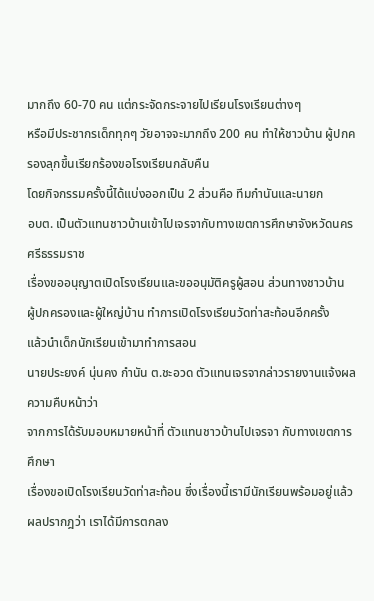มากถึง 60-70 คน แต่กระจัดกระจายไปเรียนโรงเรียนต่างๆ
หรือมีประชากรเด็กทุกๆ วัยอาจจะมากถึง 200 คน ทำให้ชาวบ้าน ผู้ปกครองลุกขึ้นเรียกร้องขอโรงเรียนกลับคืน
โดยกิจกรรมครั้งนี้ได้แบ่งออกเป็น 2 ส่วนคือ ทีมกำนันและนายก
อบต. เป็นตัวแทนชาวบ้านเข้าไปเจรจากับทางเขตการศึกษาจังหวัดนครศรีธรรมราช
เรื่องขออนุญาตเปิดโรงเรียนและขออนุมัติครูผู้สอน ส่วนทางชาวบ้าน
ผู้ปกครองและผู้ใหญ่บ้าน ทำการเปิดโรงเรียนวัดท่าสะท้อนอีกครั้ง
แล้วนำเด็กนักเรียนเข้ามาทำการสอน
นายประยงค์ นุ่นคง กำนัน ต.ชะอวด ตัวแทนเจรจากล่าวรายงานแจ้งผลความคืบหน้าว่า
จากการได้รับมอบหมายหน้าที่ ตัวแทนชาวบ้านไปเจรจา กับทางเขตการศึกษา
เรื่องขอเปิดโรงเรียนวัดท่าสะท้อน ซึ่งเรื่องนี้เรามีนักเรียนพร้อมอยู่แล้ว
ผลปรากฎว่า เราได้มีการตกลง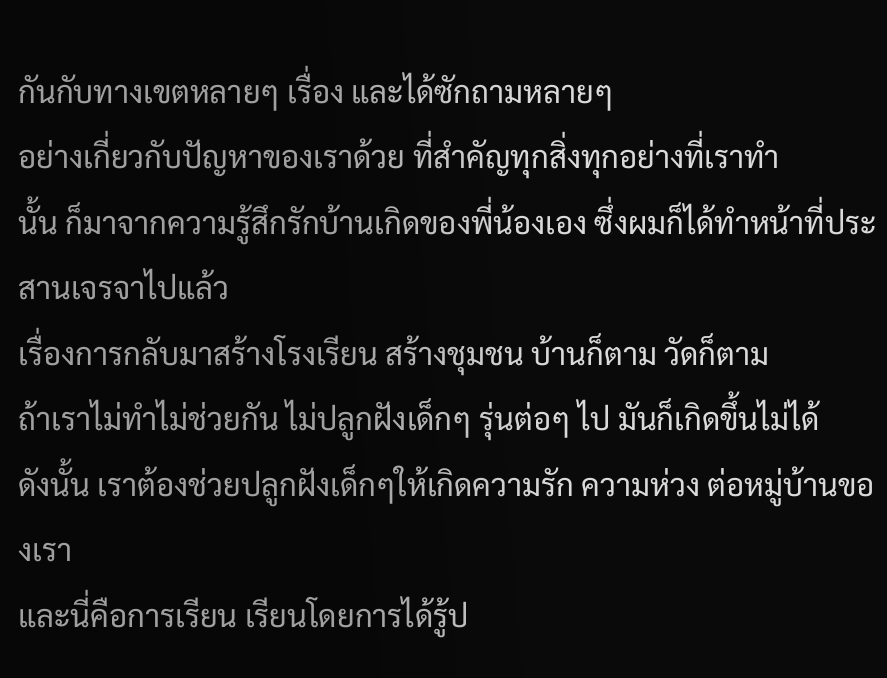กันกับทางเขตหลายๆ เรื่อง และได้ซักถามหลายๆ
อย่างเกี่ยวกับปัญหาของเราด้วย ที่สำคัญทุกสิ่งทุกอย่างที่เราทำ
นั้น ก็มาจากความรู้สึกรักบ้านเกิดของพี่น้องเอง ซึ่งผมก็ได้ทำหน้าที่ประสานเจรจาไปแล้ว
เรื่องการกลับมาสร้างโรงเรียน สร้างชุมชน บ้านก็ตาม วัดก็ตาม
ถ้าเราไม่ทำไม่ช่วยกัน ไม่ปลูกฝังเด็กๆ รุ่นต่อๆ ไป มันก็เกิดขึ้นไม่ได้
ดังนั้น เราต้องช่วยปลูกฝังเด็กๆให้เกิดความรัก ความห่วง ต่อหมู่บ้านของเรา
และนี่คือการเรียน เรียนโดยการได้รู้ป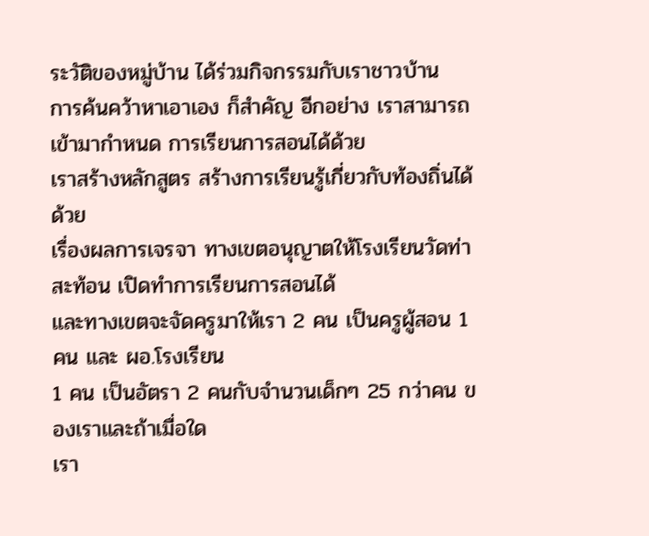ระวัติของหมู่บ้าน ได้ร่วมกิจกรรมกับเราชาวบ้าน
การค้นคว้าหาเอาเอง ก็สำคัญ อีกอย่าง เราสามารถเข้ามากำหนด การเรียนการสอนได้ด้วย
เราสร้างหลักสูตร สร้างการเรียนรู้เกี่ยวกับท้องถิ่นได้ด้วย
เรื่องผลการเจรจา ทางเขตอนุญาตให้โรงเรียนวัดท่าสะท้อน เปิดทำการเรียนการสอนได้
และทางเขตจะจัดครูมาให้เรา 2 คน เป็นครูผู้สอน 1 คน และ ผอ.โรงเรียน
1 คน เป็นอัตรา 2 คนกับจำนวนเด็กๆ 25 กว่าคน ของเราและถ้าเมื่อใด
เรา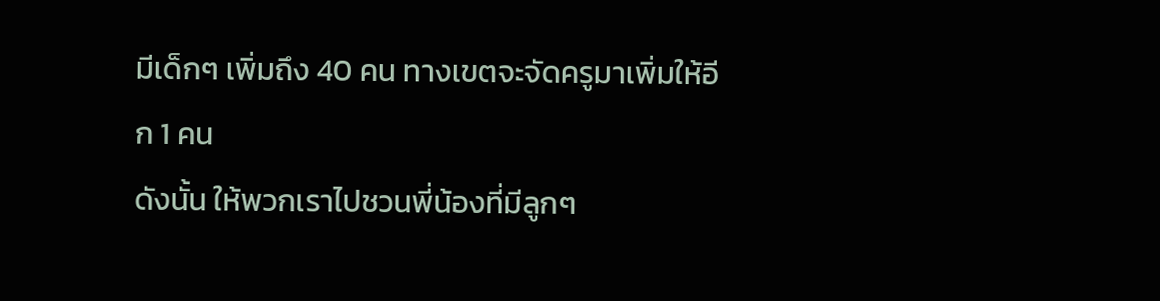มีเด็กๆ เพิ่มถึง 40 คน ทางเขตจะจัดครูมาเพิ่มให้อีก 1 คน
ดังนั้น ให้พวกเราไปชวนพี่น้องที่มีลูกๆ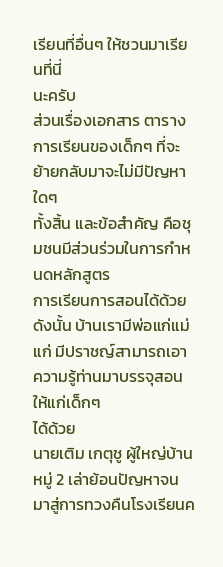เรียนที่อื่นๆ ให้ชวนมาเรียนที่นี่
นะครับ
ส่วนเรื่องเอกสาร ตารางการเรียนของเด็กๆ ที่จะย้ายกลับมาจะไม่มีปัญหาใดๆ
ทั้งสิ้น และข้อสำคัญ คือชุมชนมีส่วนร่วมในการกำหนดหลักสูตร
การเรียนการสอนได้ด้วย ดังนั้น บ้านเรามีพ่อแก่แม่แก่ มีปราชญ์สามารถเอาความรู้ท่านมาบรรจุสอนให้แก่เด็กๆ
ได้ด้วย
นายเติม เกตุชู ผู้ใหญ่บ้านหมู่ 2 เล่าย้อนปัญหาจนมาสู่การทวงคืนโรงเรียนค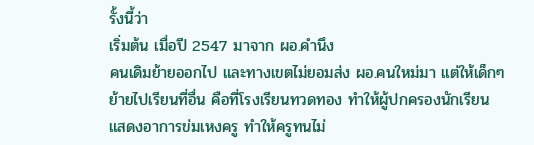รั้งนี้ว่า
เริ่มต้น เมื่อปี 2547 มาจาก ผอ.คำนึง
คนเดิมย้ายออกไป และทางเขตไม่ยอมส่ง ผอ.คนใหม่มา แต่ให้เด็กๆ
ย้ายไปเรียนที่อื่น คือที่โรงเรียนทวดทอง ทำให้ผู้ปกครองนักเรียน
แสดงอาการข่มเหงครู ทำให้ครูทนไม่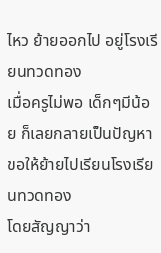ไหว ย้ายออกไป อยู่โรงเรียนทวดทอง
เมื่อครูไม่พอ เด็กๆมีน้อย ก็เลยกลายเป็นปัญหา ขอให้ย้ายไปเรียนโรงเรียนทวดทอง
โดยสัญญาว่า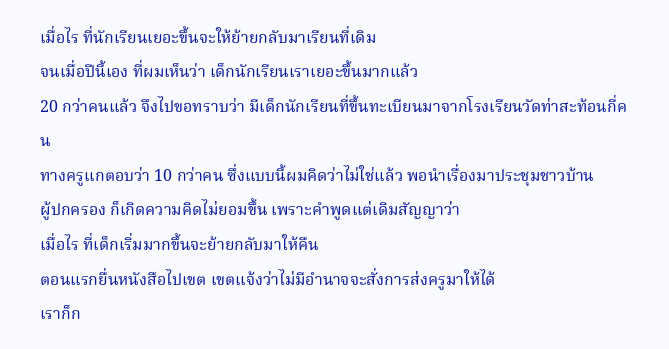เมื่อไร ที่นักเรียนเยอะขึ้นจะให้ย้ายกลับมาเรียนที่เดิม
จนเมื่อปีนี้เอง ที่ผมเห็นว่า เด็กนักเรียนเราเยอะขึ้นมากแล้ว
20 กว่าคนแล้ว จึงไปขอทราบว่า มีเด็กนักเรียนที่ขึ้นทะเบียนมาจากโรงเรียนวัดท่าสะท้อนกี่คน
ทางครูแกตอบว่า 10 กว่าคน ซึ่งแบบนี้ผมคิดว่าไม่ใช่แล้ว พอนำเรื่องมาประชุมชาวบ้าน
ผู้ปกครอง ก็เกิดความคิดไม่ยอมขึ้น เพราะคำพูดแต่เดิมสัญญาว่า
เมื่อไร ที่เด็กเริ่มมากขึ้นจะย้ายกลับมาให้คืน
ตอนแรกยื่นหนังสือไปเขต เขตแจ้งว่าไม่มีอำนาจจะสั่งการส่งครูมาให้ได้
เราก็ก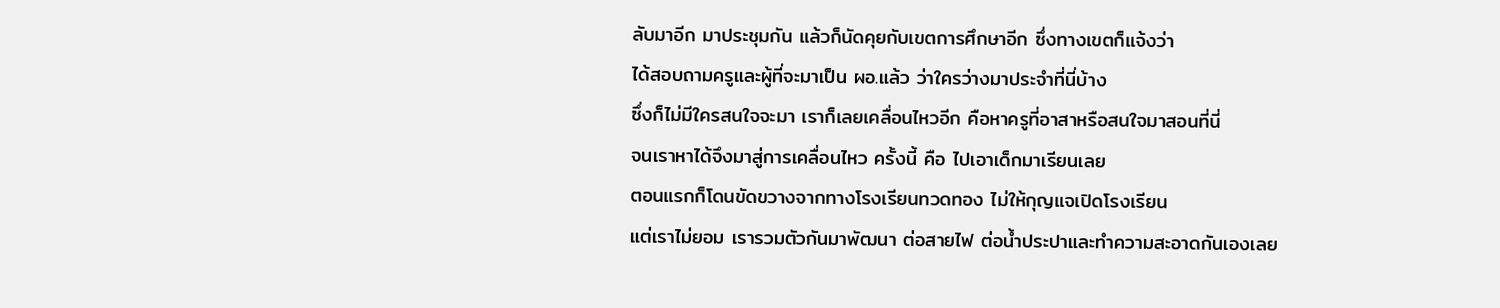ลับมาอีก มาประชุมกัน แล้วก็นัดคุยกับเขตการศึกษาอีก ซึ่งทางเขตก็แจ้งว่า
ได้สอบถามครูและผู้ที่จะมาเป็น ผอ.แล้ว ว่าใครว่างมาประจำที่นี่บ้าง
ซึ่งก็ไม่มีใครสนใจจะมา เราก็เลยเคลื่อนไหวอีก คือหาครูที่อาสาหรือสนใจมาสอนที่นี่
จนเราหาได้จึงมาสู่การเคลื่อนไหว ครั้งนี้ คือ ไปเอาเด็กมาเรียนเลย
ตอนแรกก็โดนขัดขวางจากทางโรงเรียนทวดทอง ไม่ให้กุญแจเปิดโรงเรียน
แต่เราไม่ยอม เรารวมตัวกันมาพัฒนา ต่อสายไฟ ต่อน้ำประปาและทำความสะอาดกันเองเลย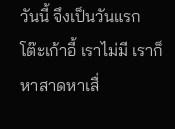วันนี้ จึงเป็นวันแรก โต๊ะเก้าอี้ เราไม่มี เราก็หาสาดหาเสื่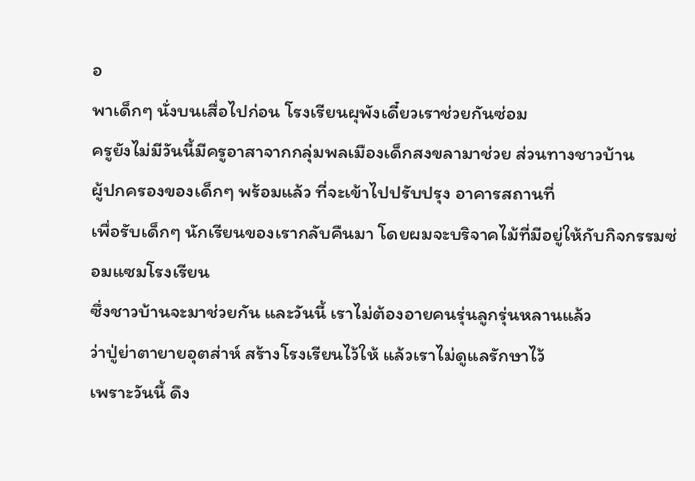อ
พาเด็กๆ นั่งบนเสื่อไปก่อน โรงเรียนผุพังเดี๋ยวเราช่วยกันซ่อม
ครูยังไม่มีวันนี้มีครูอาสาจากกลุ่มพลเมืองเด็กสงขลามาช่วย ส่วนทางชาวบ้าน
ผู้ปกครองของเด็กๆ พร้อมแล้ว ที่จะเข้าไปปรับปรุง อาคารสถานที่
เพื่อรับเด็กๆ นักเรียนของเรากลับคืนมา โดยผมจะบริจาคไม้ที่มีอยู่ให้กับกิจกรรมซ่อมแซมโรงเรียน
ซึ่งชาวบ้านจะมาช่วยกัน และวันนี้ เราไม่ต้องอายคนรุ่นลูกรุ่นหลานแล้ว
ว่าปู่ย่าตายายอุตส่าห์ สร้างโรงเรียนไว้ให้ แล้วเราไม่ดูแลรักษาไว้
เพราะวันนี้ ดึง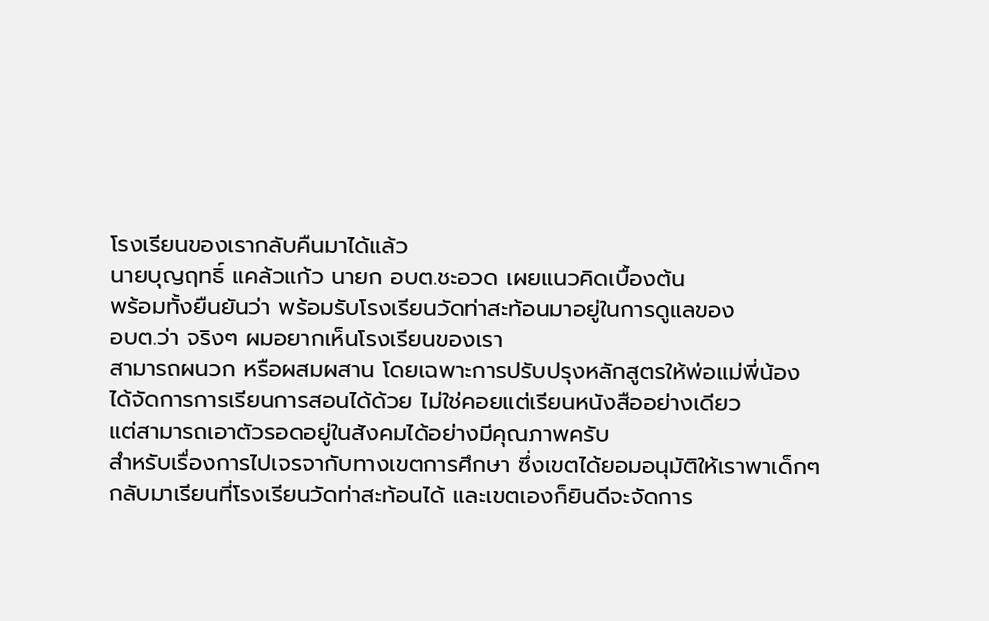โรงเรียนของเรากลับคืนมาได้แล้ว
นายบุญฤทธิ์ แคล้วแก้ว นายก อบต.ชะอวด เผยแนวคิดเบื้องต้น
พร้อมทั้งยืนยันว่า พร้อมรับโรงเรียนวัดท่าสะท้อนมาอยู่ในการดูแลของ
อบต.ว่า จริงๆ ผมอยากเห็นโรงเรียนของเรา
สามารถผนวก หรือผสมผสาน โดยเฉพาะการปรับปรุงหลักสูตรให้พ่อแม่พี่น้อง
ได้จัดการการเรียนการสอนได้ด้วย ไม่ใช่คอยแต่เรียนหนังสืออย่างเดียว
แต่สามารถเอาตัวรอดอยู่ในสังคมได้อย่างมีคุณภาพครับ
สำหรับเรื่องการไปเจรจากับทางเขตการศึกษา ซึ่งเขตได้ยอมอนุมัติให้เราพาเด็กๆ
กลับมาเรียนที่โรงเรียนวัดท่าสะท้อนได้ และเขตเองก็ยินดีจะจัดการ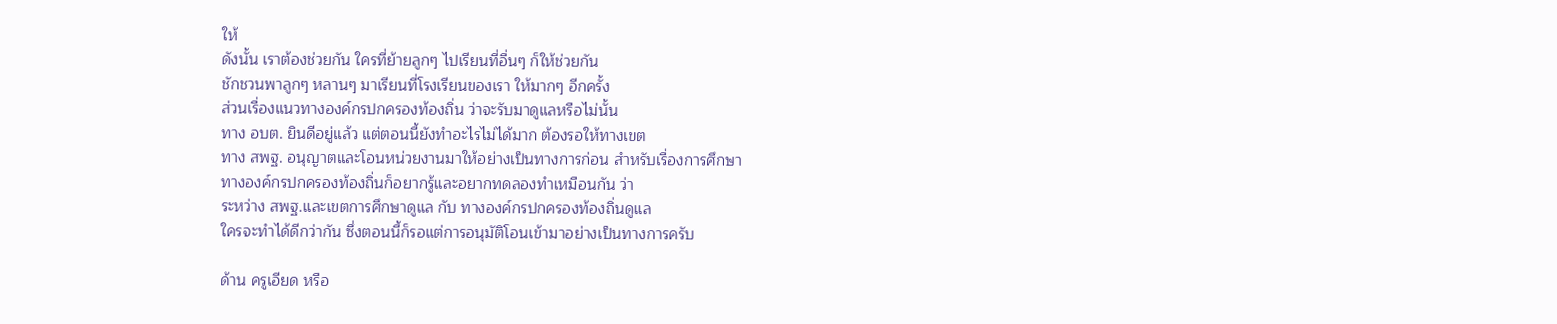ให้
ดังนั้น เราต้องช่วยกัน ใครที่ย้ายลูกๆ ไปเรียนที่อื่นๆ ก็ให้ช่วยกัน
ชักชวนพาลูกๆ หลานๆ มาเรียนที่โรงเรียนของเรา ให้มากๆ อีกครั้ง
ส่วนเรื่องแนวทางองค์กรปกครองท้องถิ่น ว่าจะรับมาดูแลหรือไม่นั้น
ทาง อบต. ยินดีอยู่แล้ว แต่ตอนนี้ยังทำอะไรไม่ได้มาก ต้องรอให้ทางเขต
ทาง สพฐ. อนุญาตและโอนหน่วยงานมาให้อย่างเป็นทางการก่อน สำหรับเรื่องการศึกษา
ทางองค์กรปกครองท้องถิ่นก็อยากรู้และอยากทดลองทำเหมือนกัน ว่า
ระหว่าง สพฐ.และเขตการศึกษาดูแล กับ ทางองค์กรปกครองท้องถิ่นดูแล
ใครจะทำได้ดีกว่ากัน ซึ่งตอนนี้ก็รอแต่การอนุมัติโอนเข้ามาอย่างเป็นทางการครับ

ด้าน ครูเอียด หรือ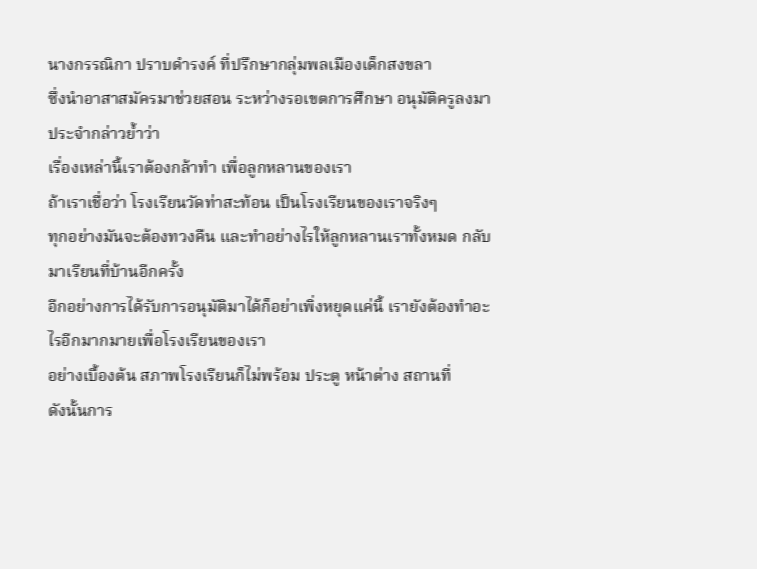นางกรรณิกา ปราบดำรงค์ ที่ปรึกษากลุ่มพลเมืองเด็กสงขลา
ซึ่งนำอาสาสมัครมาช่วยสอน ระหว่างรอเขตการศึกษา อนุมัติครูลงมาประจำกล่าวย้ำว่า
เรื่องเหล่านี้เราต้องกล้าทำ เพื่อลูกหลานของเรา
ถ้าเราเชื่อว่า โรงเรียนวัดท่าสะท้อน เป็นโรงเรียนของเราจริงๆ
ทุกอย่างมันจะต้องทวงคืน และทำอย่างไรให้ลูกหลานเราทั้งหมด กลับมาเรียนที่บ้านอีกครั้ง
อีกอย่างการได้รับการอนุมัติมาได้ก็อย่าเพิ่งหยุดแค่นี้ เรายังต้องทำอะไรอีกมากมายเพื่อโรงเรียนของเรา
อย่างเบื้องต้น สภาพโรงเรียนก็ไม่พร้อม ประตู หน้าต่าง สถานที่
ดังนั้นการ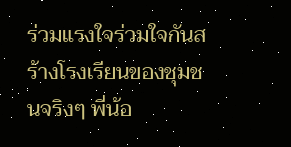ร่วมแรงใจร่วมใจกันสร้างโรงเรียนของชุมชนจริงๆ พี่น้อ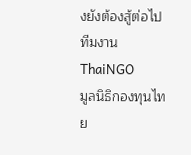งยังต้องสู้ต่อไป
ทีมงาน ThaiNGO
มูลนิธิกองทุนไทย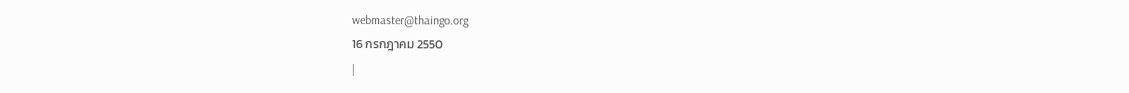webmaster@thaingo.org
16 กรกฎาคม 2550
|